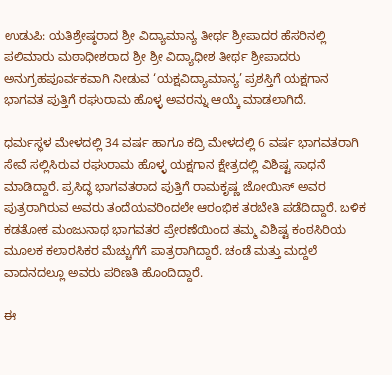ಉಡುಪಿ: ಯತಿಶ್ರೇಷ್ಠರಾದ ಶ್ರೀ ವಿದ್ಯಾಮಾನ್ಯ ತೀರ್ಥ ಶ್ರೀಪಾದರ ಹೆಸರಿನಲ್ಲಿ ಪಲಿಮಾರು ಮಠಾಧೀಶರಾದ ಶ್ರೀ ಶ್ರೀ ವಿದ್ಯಾಧೀಶ ತೀರ್ಥ ಶ್ರೀಪಾದರು ಅನುಗ್ರಹಪೂರ್ವಕವಾಗಿ ನೀಡುವ ‘ಯಕ್ಷವಿದ್ಯಾಮಾನ್ಯ’ ಪ್ರಶಸ್ತಿಗೆ ಯಕ್ಷಗಾನ ಭಾಗವತ ಪುತ್ತಿಗೆ ರಘುರಾಮ ಹೊಳ್ಳ ಅವರನ್ನು ಆಯ್ಕೆ ಮಾಡಲಾಗಿದೆ.

ಧರ್ಮಸ್ಥಳ ಮೇಳದಲ್ಲಿ 34 ವರ್ಷ ಹಾಗೂ ಕದ್ರಿ ಮೇಳದಲ್ಲಿ 6 ವರ್ಷ ಭಾಗವತರಾಗಿ ಸೇವೆ ಸಲ್ಲಿಸಿರುವ ರಘುರಾಮ ಹೊಳ್ಳ ಯಕ್ಷಗಾನ ಕ್ಷೇತ್ರದಲ್ಲಿ ವಿಶಿಷ್ಟ ಸಾಧನೆ ಮಾಡಿದ್ದಾರೆ. ಪ್ರಸಿದ್ಧ ಭಾಗವತರಾದ ಪುತ್ತಿಗೆ ರಾಮಕೃಷ್ಣ ಜೋಯಿಸ್ ಅವರ ಪುತ್ರರಾಗಿರುವ ಅವರು ತಂದೆಯವರಿಂದಲೇ ಆರಂಭಿಕ ತರಬೇತಿ ಪಡೆದಿದ್ದಾರೆ. ಬಳಿಕ ಕಡತೋಕ ಮಂಜುನಾಥ ಭಾಗವತರ ಪ್ರೇರಣೆಯಿಂದ ತಮ್ಮ ವಿಶಿಷ್ಟ ಕಂಠಸಿರಿಯ ಮೂಲಕ ಕಲಾರಸಿಕರ ಮೆಚ್ಚುಗೆಗೆ ಪಾತ್ರರಾಗಿದ್ದಾರೆ. ಚಂಡೆ ಮತ್ತು ಮದ್ದಲೆ ವಾದನದಲ್ಲೂ ಅವರು ಪರಿಣತಿ ಹೊಂದಿದ್ದಾರೆ.

ಈ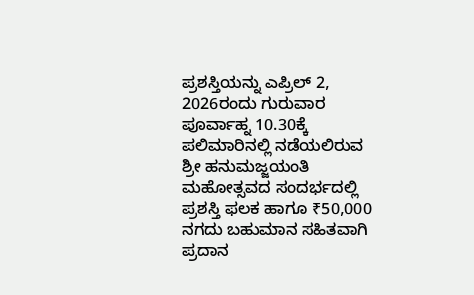ಪ್ರಶಸ್ತಿಯನ್ನು ಎಪ್ರಿಲ್ 2, 2026ರಂದು ಗುರುವಾರ ಪೂರ್ವಾಹ್ನ 10.30ಕ್ಕೆ ಪಲಿಮಾರಿನಲ್ಲಿ ನಡೆಯಲಿರುವ ಶ್ರೀ ಹನುಮಜ್ಜಯಂತಿ ಮಹೋತ್ಸವದ ಸಂದರ್ಭದಲ್ಲಿ ಪ್ರಶಸ್ತಿ ಫಲಕ ಹಾಗೂ ₹50,000 ನಗದು ಬಹುಮಾನ ಸಹಿತವಾಗಿ ಪ್ರದಾನ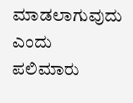ಮಾಡಲಾಗುವುದು ಎಂದು ಪಲಿಮಾರು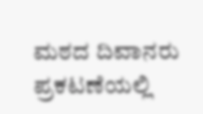ಮಠದ ದಿವಾನರು ಪ್ರಕಟಣೆಯಲ್ಲಿ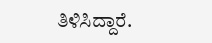ತಿಳಿಸಿದ್ದಾರೆ.